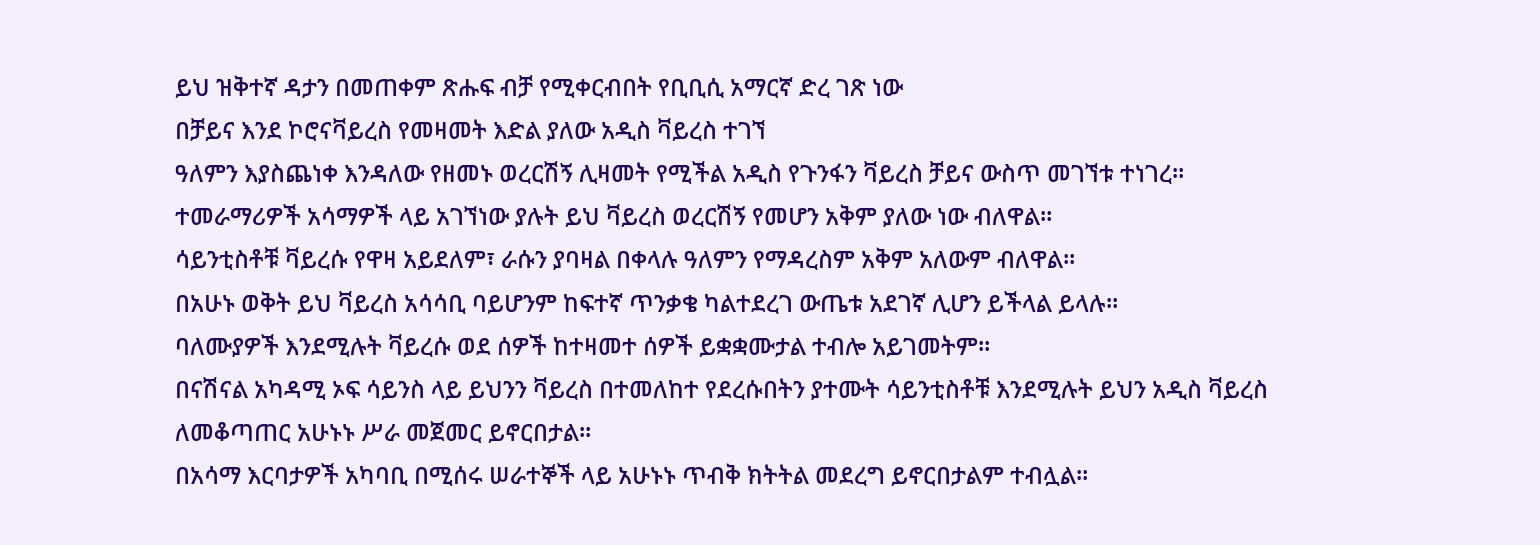ይህ ዝቅተኛ ዳታን በመጠቀም ጽሑፍ ብቻ የሚቀርብበት የቢቢሲ አማርኛ ድረ ገጽ ነው
በቻይና እንደ ኮሮናቫይረስ የመዛመት እድል ያለው አዲስ ቫይረስ ተገኘ
ዓለምን እያስጨነቀ እንዳለው የዘመኑ ወረርሽኝ ሊዛመት የሚችል አዲስ የጉንፋን ቫይረስ ቻይና ውስጥ መገኘቱ ተነገረ።
ተመራማሪዎች አሳማዎች ላይ አገኘነው ያሉት ይህ ቫይረስ ወረርሽኝ የመሆን አቅም ያለው ነው ብለዋል።
ሳይንቲስቶቹ ቫይረሱ የዋዛ አይደለም፣ ራሱን ያባዛል በቀላሉ ዓለምን የማዳረስም አቅም አለውም ብለዋል።
በአሁኑ ወቅት ይህ ቫይረስ አሳሳቢ ባይሆንም ከፍተኛ ጥንቃቄ ካልተደረገ ውጤቱ አደገኛ ሊሆን ይችላል ይላሉ።
ባለሙያዎች እንደሚሉት ቫይረሱ ወደ ሰዎች ከተዛመተ ሰዎች ይቋቋሙታል ተብሎ አይገመትም።
በናሽናል አካዳሚ ኦፍ ሳይንስ ላይ ይህንን ቫይረስ በተመለከተ የደረሱበትን ያተሙት ሳይንቲስቶቹ እንደሚሉት ይህን አዲስ ቫይረስ ለመቆጣጠር አሁኑኑ ሥራ መጀመር ይኖርበታል።
በአሳማ እርባታዎች አካባቢ በሚሰሩ ሠራተኞች ላይ አሁኑኑ ጥብቅ ክትትል መደረግ ይኖርበታልም ተብሏል።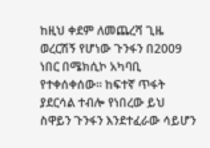ከዚህ ቀደም ለመጨረሻ ጊዜ ወረርሽኝ የሆነው ጉንፋን በ2009 ነበር በሜክሲኮ አካባቢ የተቀሰቀሰው። ከፍተኛ ጥፋት ያደርሳል ተብሎ የነበረው ይህ ስዋይን ጉንፋን እንደተፈራው ሳይሆን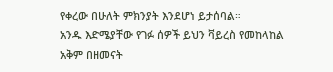የቀረው በሁለት ምክንያት እንደሆነ ይታሰባል።
አንዱ እድሜያቸው የገፉ ሰዎች ይህን ቫይረስ የመከላከል አቅም በዘመናት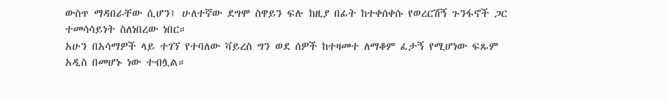ውስጥ ማዳበራቸው ሲሆን፤ ሁለተኛው ደግሞ ስዋይን ፍሉ ከዚያ በፊት ከተቀሰቀሱ የወረርሽኝ ጉንፋኖች ጋር ተመሳሳይነት ስለነበረው ነበር።
አሁን በአሳማዎች ላይ ተገኘ የተባለው ቫይረስ ግን ወደ ሰዎች ከተዛመተ ለማቆም ፈታኝ የሚሆነው ፍጹም አዲስ በመሆኑ ነው ተብሏል።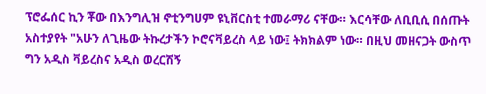ፕሮፌሰር ኪን ቾው በእንግሊዝ ኖቲንግሀም ዩኒቨርስቲ ተመራማሪ ናቸው። እርሳቸው ለቢቢሲ በሰጡት አስተያየት "አሁን ለጊዜው ትኩረታችን ኮሮናቫይረስ ላይ ነው፤ ትክክልም ነው። በዚህ መዘናጋት ውስጥ ግን አዲስ ቫይረስና አዲስ ወረርሽኝ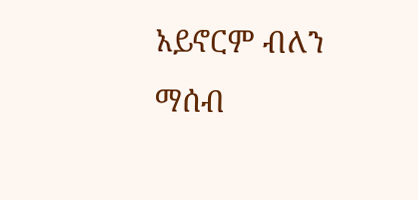አይኖርም ብለን ማሰብ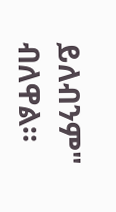ይለብንም" ብለዋል።